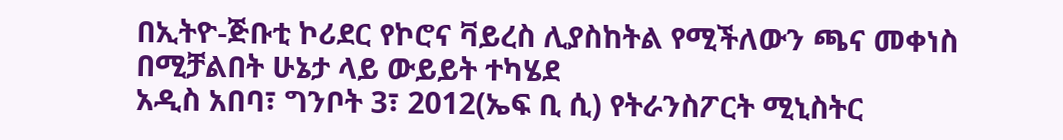በኢትዮ-ጅቡቲ ኮሪደር የኮሮና ቫይረስ ሊያስከትል የሚችለውን ጫና መቀነስ በሚቻልበት ሁኔታ ላይ ውይይት ተካሄደ
አዲስ አበባ፣ ግንቦት 3፣ 2012(ኤፍ ቢ ሲ) የትራንስፖርት ሚኒስትር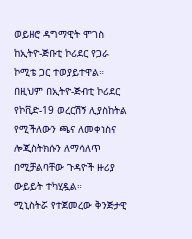ወይዘሮ ዳግማዊት ሞገስ ከኢትዮ-ጅቡቲ ኮሪደር የጋራ ኮሚቴ ጋር ተወያይተዋል።
በዚህም በኢትዮ-ጅብቲ ኮሪደር የኮቪድ-19 ወረርሽኝ ሊያስከትል የሚችለውን ጫና ለመቀነስና ሎጂስትክሱን ለማሳለጥ በሚቻልባቸው ጉዳዮች ዙሪያ ውይይት ተካሂዷል።
ሚኒስትሯ የተጀመረው ቅንጅታዊ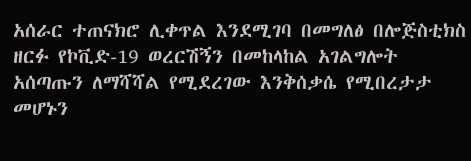አሰራር ተጠናክሮ ሊቀጥል እንደሚገባ በመግለፅ በሎጅስቲክስ ዘርፉ የኮቪድ-19 ወረርሽኝን በመከላከል አገልግሎት አሰጣጡን ለማሻሻል የሚደረገው እንቅሰቃሴ የሚበረታታ መሆኑን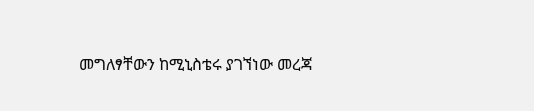መግለፃቸውን ከሚኒስቴሩ ያገኘነው መረጃ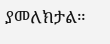ያመለክታል።